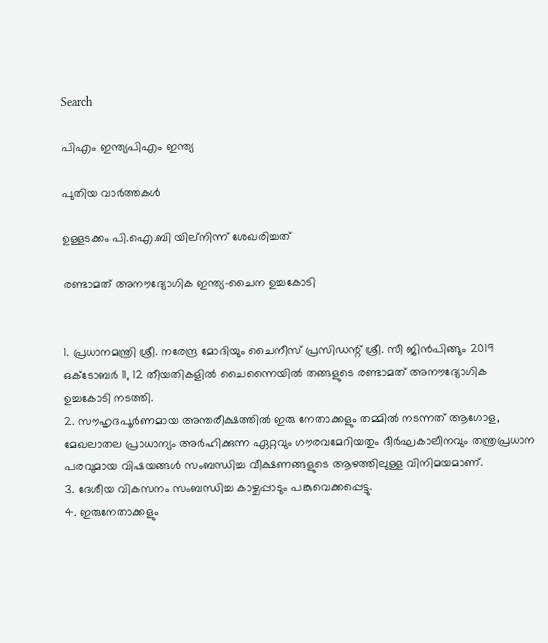Search

പിഎം ഇന്ത്യപിഎം ഇന്ത്യ

പുതിയ വാർത്തകൾ

ഉള്ളടക്കം പി.ഐ.ബി യില്നിന്ന് ശേഖരിച്ചത്

രണ്ടാമത് അനൗദ്യോഗിക ഇന്ത്യ-ചൈന ഉച്ചകോടി


1. പ്രധാനമന്ത്രി ശ്രീ. നരേന്ദ്ര മോദിയും ചൈനീസ് പ്രസിഡന്റ് ശ്രീ. സീ ജിന്‍പിങ്ങും 2019 ഒക്ടോബര്‍ 11, 12 തീയതികളില്‍ ചൈന്നൈയില്‍ തങ്ങളുടെ രണ്ടാമത് അനൗദ്യോഗിക ഉച്ചകോടി നടത്തി.
2. സൗഹൃദപൂര്‍ണമായ അന്തരീക്ഷത്തില്‍ ഇരു നേതാക്കളും തമ്മില്‍ നടന്നത് ആഗോള, മേഖലാതല പ്രാധാന്യം അര്‍ഹിക്കുന്ന ഏറ്റവും ഗൗരവമേറിയതും ദീര്‍ഘകാലീനവും തന്ത്രപ്രധാന പരവുമായ വിഷയങ്ങള്‍ സംബന്ധിച്ച വീക്ഷണങ്ങളുടെ ആഴത്തിലുള്ള വിനിമയമാണ്.
3. ദേശീയ വികസനം സംബന്ധിച്ച കാഴ്ചപ്പാടും പങ്കുവെക്കപ്പെട്ടു.
4. ഇരുനേതാക്കളും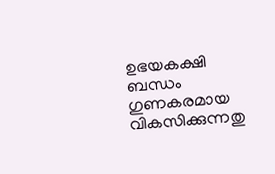ഉഭയകക്ഷി ബന്ധം ഗുണകരമായ വികസിക്കുന്നതു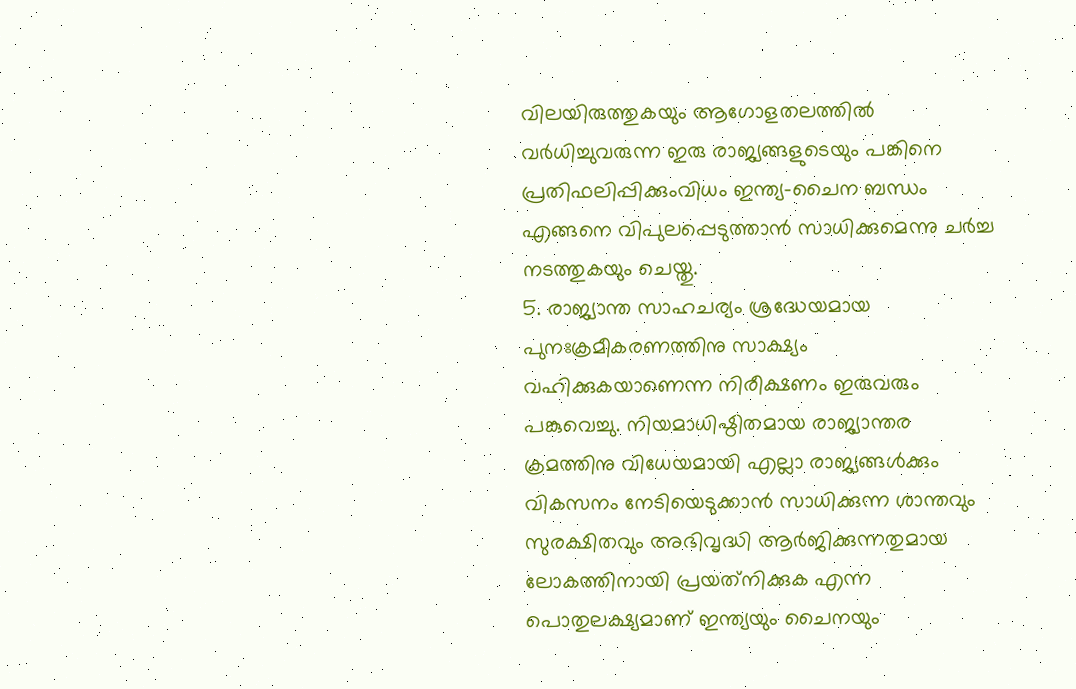വിലയിരുത്തുകയും ആഗോളതലത്തില്‍ വര്‍ധിച്ചുവരുന്ന ഇരു രാജ്യങ്ങളുടെയും പങ്കിനെ പ്രതിഫലിപ്പിക്കുംവിധം ഇന്ത്യ-ചൈന ബന്ധം എങ്ങനെ വിപുലപ്പെടുത്താന്‍ സാധിക്കുമെന്നു ചര്‍ച്ച നടത്തുകയും ചെയ്തു.
5. രാജ്യാന്ത സാഹചര്യം ശ്രദ്ധേയമായ പുനഃക്രമീകരണത്തിനു സാക്ഷ്യം വഹിക്കുകയാണെന്ന നിരീക്ഷണം ഇരുവരും പങ്കുവെച്ചു. നിയമാധിഷ്ഠിതമായ രാജ്യാന്തര ക്രമത്തിനു വിധേയമായി എല്ലാ രാജ്യങ്ങള്‍ക്കും വികസനം നേടിയെടുക്കാന്‍ സാധിക്കുന്ന ശാന്തവും സുരക്ഷിതവും അഭിവൃദ്ധി ആര്‍ജിക്കുന്നതുമായ ലോകത്തിനായി പ്രയത്‌നിക്കുക എന്ന പൊതുലക്ഷ്യമാണ് ഇന്ത്യയും ചൈനയും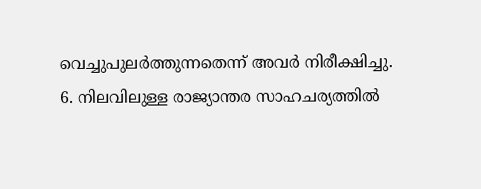വെച്ചുപുലര്‍ത്തുന്നതെന്ന് അവര്‍ നിരീക്ഷിച്ചു.
6. നിലവിലുള്ള രാജ്യാന്തര സാഹചര്യത്തില്‍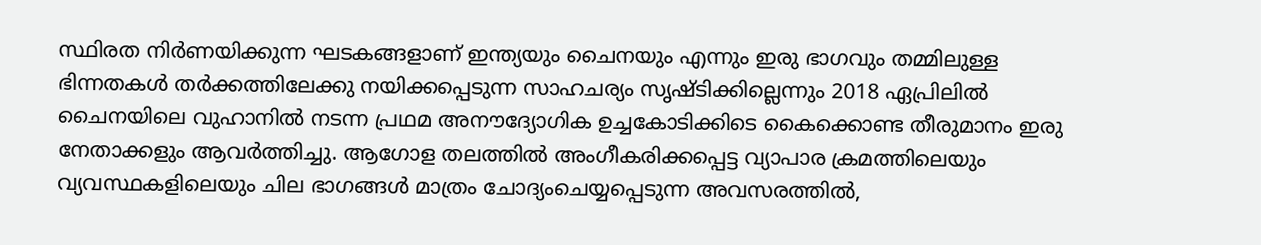സ്ഥിരത നിര്‍ണയിക്കുന്ന ഘടകങ്ങളാണ് ഇന്ത്യയും ചൈനയും എന്നും ഇരു ഭാഗവും തമ്മിലുള്ള ഭിന്നതകള്‍ തര്‍ക്കത്തിലേക്കു നയിക്കപ്പെടുന്ന സാഹചര്യം സൃഷ്ടിക്കില്ലെന്നും 2018 ഏപ്രിലില്‍ ചൈനയിലെ വുഹാനില്‍ നടന്ന പ്രഥമ അനൗദ്യോഗിക ഉച്ചകോടിക്കിടെ കൈക്കൊണ്ട തീരുമാനം ഇരു നേതാക്കളും ആവര്‍ത്തിച്ചു. ആഗോള തലത്തില്‍ അംഗീകരിക്കപ്പെട്ട വ്യാപാര ക്രമത്തിലെയും വ്യവസ്ഥകളിലെയും ചില ഭാഗങ്ങള്‍ മാത്രം ചോദ്യംചെയ്യപ്പെടുന്ന അവസരത്തില്‍,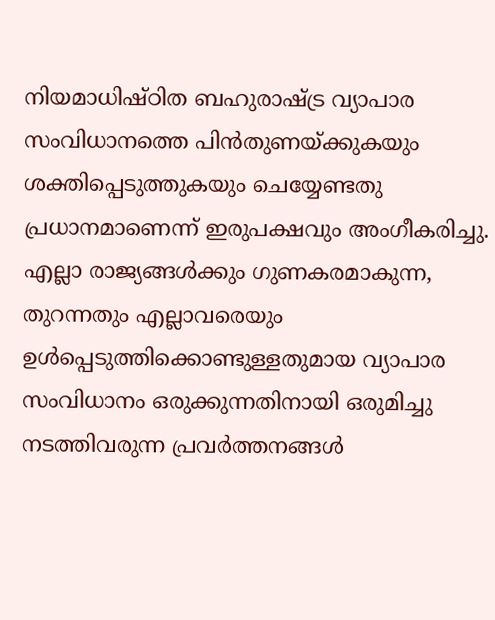നിയമാധിഷ്ഠിത ബഹുരാഷ്ട്ര വ്യാപാര സംവിധാനത്തെ പിന്‍തുണയ്ക്കുകയും ശക്തിപ്പെടുത്തുകയും ചെയ്യേണ്ടതു പ്രധാനമാണെന്ന് ഇരുപക്ഷവും അംഗീകരിച്ചു. എല്ലാ രാജ്യങ്ങള്‍ക്കും ഗുണകരമാകുന്ന, തുറന്നതും എല്ലാവരെയും ഉള്‍പ്പെടുത്തിക്കൊണ്ടുള്ളതുമായ വ്യാപാര സംവിധാനം ഒരുക്കുന്നതിനായി ഒരുമിച്ചു നടത്തിവരുന്ന പ്രവര്‍ത്തനങ്ങള്‍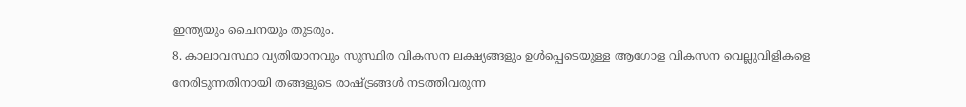ഇന്ത്യയും ചൈനയും തുടരും.
8. കാലാവസ്ഥാ വ്യതിയാനവും സുസ്ഥിര വികസന ലക്ഷ്യങ്ങളും ഉള്‍പ്പെടെയുള്ള ആഗോള വികസന വെല്ലുവിളികളെ നേരിടുന്നതിനായി തങ്ങളുടെ രാഷ്ട്രങ്ങള്‍ നടത്തിവരുന്ന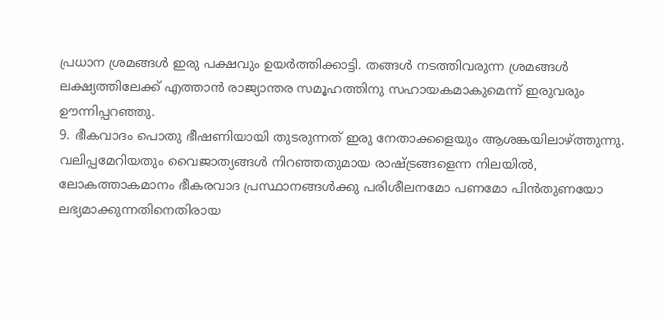പ്രധാന ശ്രമങ്ങള്‍ ഇരു പക്ഷവും ഉയര്‍ത്തിക്കാട്ടി. തങ്ങള്‍ നടത്തിവരുന്ന ശ്രമങ്ങള്‍ ലക്ഷ്യത്തിലേക്ക് എത്താന്‍ രാജ്യാന്തര സമൂഹത്തിനു സഹായകമാകുമെന്ന് ഇരുവരും ഊന്നിപ്പറഞ്ഞു.
9. ഭീകവാദം പൊതു ഭീഷണിയായി തുടരുന്നത് ഇരു നേതാക്കളെയും ആശങ്കയിലാഴ്ത്തുന്നു. വലിപ്പമേറിയതും വൈജാത്യങ്ങള്‍ നിറഞ്ഞതുമായ രാഷ്ട്രങ്ങളെന്ന നിലയില്‍, ലോകത്താകമാനം ഭീകരവാദ പ്രസ്ഥാനങ്ങള്‍ക്കു പരിശീലനമോ പണമോ പിന്‍തുണയോ ലഭ്യമാക്കുന്നതിനെതിരായ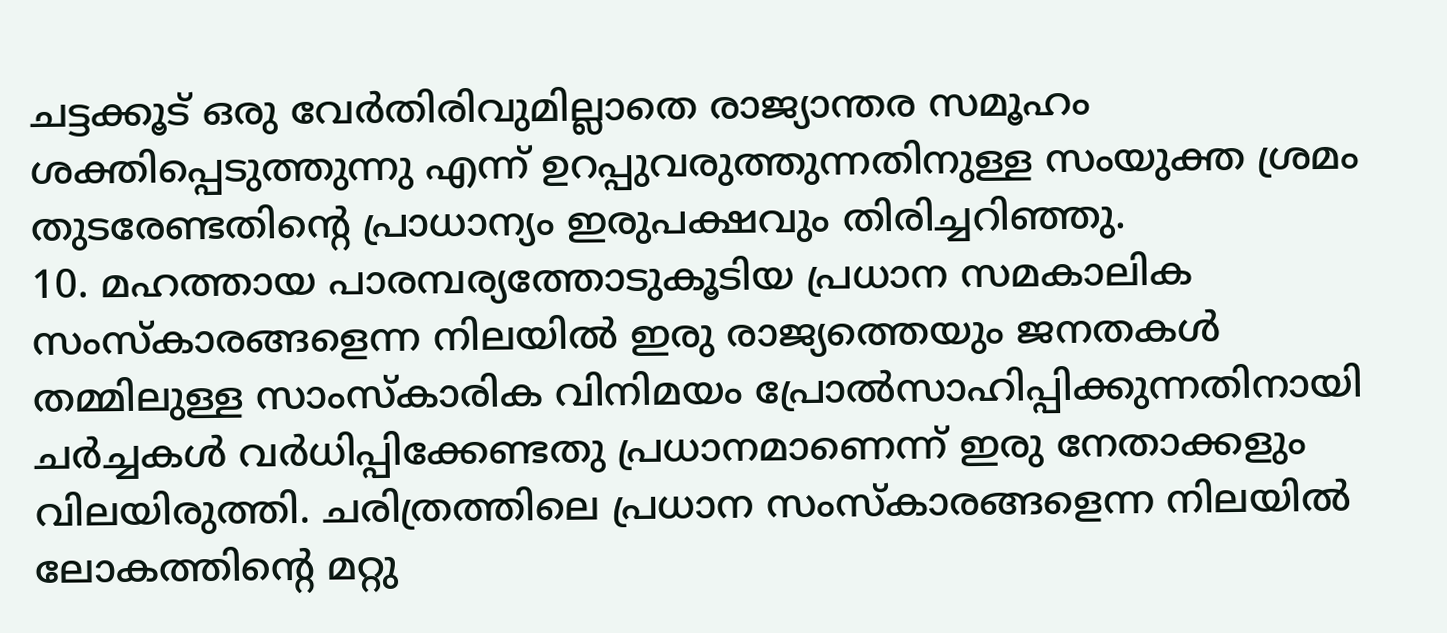ചട്ടക്കൂട് ഒരു വേര്‍തിരിവുമില്ലാതെ രാജ്യാന്തര സമൂഹം ശക്തിപ്പെടുത്തുന്നു എന്ന് ഉറപ്പുവരുത്തുന്നതിനുള്ള സംയുക്ത ശ്രമം തുടരേണ്ടതിന്റെ പ്രാധാന്യം ഇരുപക്ഷവും തിരിച്ചറിഞ്ഞു.
10. മഹത്തായ പാരമ്പര്യത്തോടുകൂടിയ പ്രധാന സമകാലിക സംസ്‌കാരങ്ങളെന്ന നിലയില്‍ ഇരു രാജ്യത്തെയും ജനതകള്‍ തമ്മിലുള്ള സാംസ്‌കാരിക വിനിമയം പ്രോല്‍സാഹിപ്പിക്കുന്നതിനായി ചര്‍ച്ചകള്‍ വര്‍ധിപ്പിക്കേണ്ടതു പ്രധാനമാണെന്ന് ഇരു നേതാക്കളും വിലയിരുത്തി. ചരിത്രത്തിലെ പ്രധാന സംസ്‌കാരങ്ങളെന്ന നിലയില്‍ ലോകത്തിന്റെ മറ്റു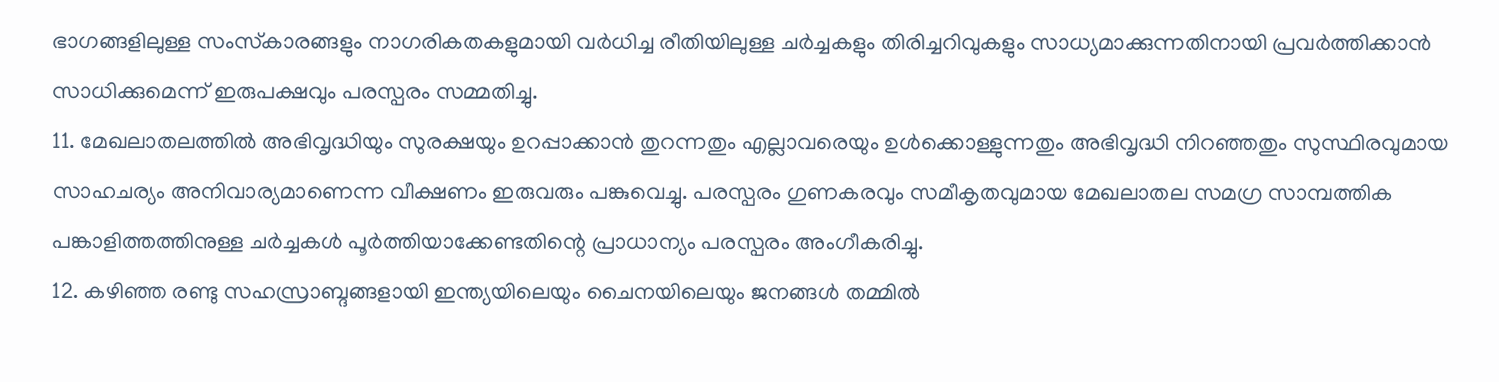ഭാഗങ്ങളിലുള്ള സംസ്‌കാരങ്ങളും നാഗരികതകളുമായി വര്‍ധിച്ച രീതിയിലുള്ള ചര്‍ച്ചകളും തിരിച്ചറിവുകളും സാധ്യമാക്കുന്നതിനായി പ്രവര്‍ത്തിക്കാന്‍ സാധിക്കുമെന്ന് ഇരുപക്ഷവും പരസ്പരം സമ്മതിച്ചു.
11. മേഖലാതലത്തില്‍ അഭിവൃദ്ധിയും സുരക്ഷയും ഉറപ്പാക്കാന്‍ തുറന്നതും എല്ലാവരെയും ഉള്‍ക്കൊള്ളുന്നതും അഭിവൃദ്ധി നിറഞ്ഞതും സുസ്ഥിരവുമായ സാഹചര്യം അനിവാര്യമാണെന്ന വീക്ഷണം ഇരുവരും പങ്കുവെച്ചു. പരസ്പരം ഗുണകരവും സമീകൃതവുമായ മേഖലാതല സമഗ്ര സാമ്പത്തിക പങ്കാളിത്തത്തിനുള്ള ചര്‍ച്ചകള്‍ പൂര്‍ത്തിയാക്കേണ്ടതിന്റെ പ്രാധാന്യം പരസ്പരം അംഗീകരിച്ചു.
12. കഴിഞ്ഞ രണ്ടു സഹസ്രാബ്ദങ്ങളായി ഇന്ത്യയിലെയും ചൈനയിലെയും ജനങ്ങള്‍ തമ്മില്‍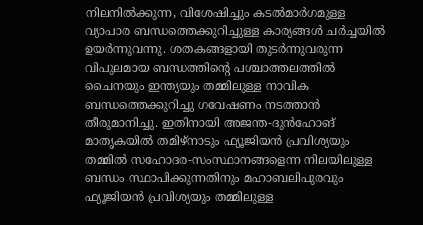നിലനില്‍ക്കുന്ന, വിശേഷിച്ചും കടല്‍മാര്‍ഗമുള്ള വ്യാപാര ബന്ധത്തെക്കുറിച്ചുള്ള കാര്യങ്ങള്‍ ചര്‍ച്ചയില്‍ ഉയര്‍ന്നുവന്നു. ശതകങ്ങളായി തുടര്‍ന്നുവരുന്ന വിപുലമായ ബന്ധത്തിന്റെ പശ്ചാത്തലത്തില്‍ ചൈനയും ഇന്ത്യയും തമ്മിലുള്ള നാവിക ബന്ധത്തെക്കുറിച്ചു ഗവേഷണം നടത്താന്‍ തീരുമാനിച്ചു. ഇതിനായി അജന്ത-ദുന്‍ഹോങ് മാതൃകയില്‍ തമിഴ്‌നാടും ഫ്യൂജിയന്‍ പ്രവിശ്യയും തമ്മില്‍ സഹോദര-സംസ്ഥാനങ്ങളെന്ന നിലയിലുള്ള ബന്ധം സ്ഥാപിക്കുന്നതിനും മഹാബലിപുരവും ഫ്യൂജിയന്‍ പ്രവിശ്യയും തമ്മിലുള്ള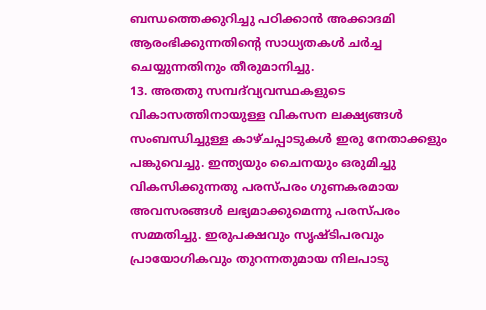ബന്ധത്തെക്കുറിച്ചു പഠിക്കാന്‍ അക്കാദമി ആരംഭിക്കുന്നതിന്റെ സാധ്യതകള്‍ ചര്‍ച്ച ചെയ്യുന്നതിനും തീരുമാനിച്ചു.
13. അതതു സമ്പദ്‌വ്യവസ്ഥകളുടെ വികാസത്തിനായുള്ള വികസന ലക്ഷ്യങ്ങള്‍ സംബന്ധിച്ചുള്ള കാഴ്ചപ്പാടുകള്‍ ഇരു നേതാക്കളും പങ്കുവെച്ചു. ഇന്ത്യയും ചൈനയും ഒരുമിച്ചു വികസിക്കുന്നതു പരസ്പരം ഗുണകരമായ അവസരങ്ങള്‍ ലഭ്യമാക്കുമെന്നു പരസ്പരം സമ്മതിച്ചു. ഇരുപക്ഷവും സൃഷ്ടിപരവും പ്രായോഗികവും തുറന്നതുമായ നിലപാടു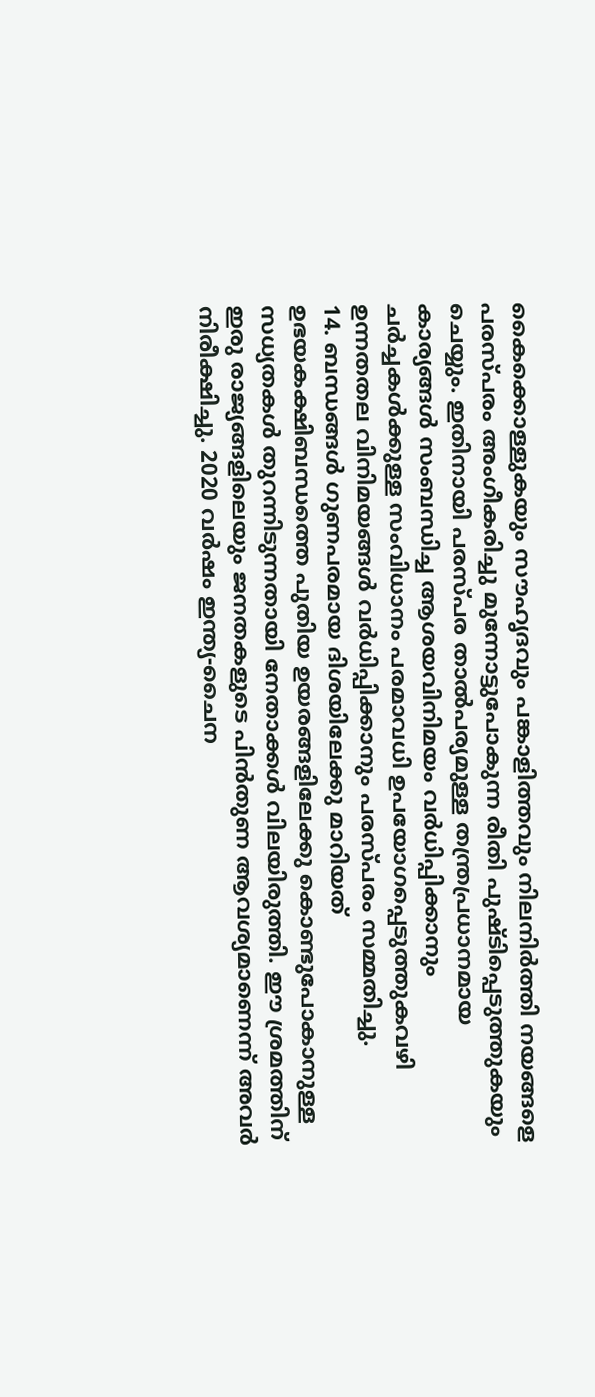കൈക്കൊള്ളുകയും സൗഹൃദവും പങ്കാളിത്തവും നിലനിര്‍ത്തി നയങ്ങളെ പരസ്പരം അംഗീകരിച്ചു മുന്നോട്ടുപോകുന്ന രീതി പുഷ്ടിപ്പെടുത്തുകയും ചെയ്യും. ഇതിനായി പരസ്പര താല്‍പര്യമുള്ള തന്ത്രപ്രധാനമായ കാര്യങ്ങള്‍ സംബന്ധിച്ച ആശയവിനിമയം വര്‍ധിപ്പിക്കാനും ചര്‍ച്ചകള്‍ക്കുള്ള സംവിധാനം പരമാവധി ഉപയോഗപ്പെടുത്തുകവഴി ഉന്നതതല വിനിമയങ്ങള്‍ വര്‍ധിപ്പിക്കാനും പരസ്പരം സമ്മതിച്ചു.
14. ബന്ധങ്ങള്‍ ഗുണപരമായ ദിശയിലേക്കു മാറിയത് ഉഭയകക്ഷിബന്ധത്തെ പുതിയ ഉയരങ്ങളിലേക്കു കൊണ്ടുപോകാനുള്ള സധ്യതകള്‍ തുറന്നിടുന്നതായി നേതാക്കള്‍ വിലയിരുത്തി. ഈ ശ്രമത്തിന് ഇരു രാജ്യങ്ങളിലെയും ജനതകളുടെ പിന്‍തുണ ആവശ്യമാണെന്ന് അവര്‍ നിരീക്ഷിച്ചു. 2020 വര്‍ഷം ഇന്ത്യ-ചൈന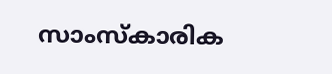സാംസ്‌കാരിക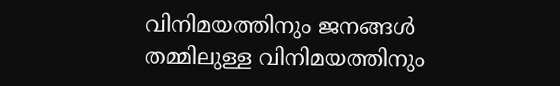വിനിമയത്തിനും ജനങ്ങള്‍ തമ്മിലുള്ള വിനിമയത്തിനും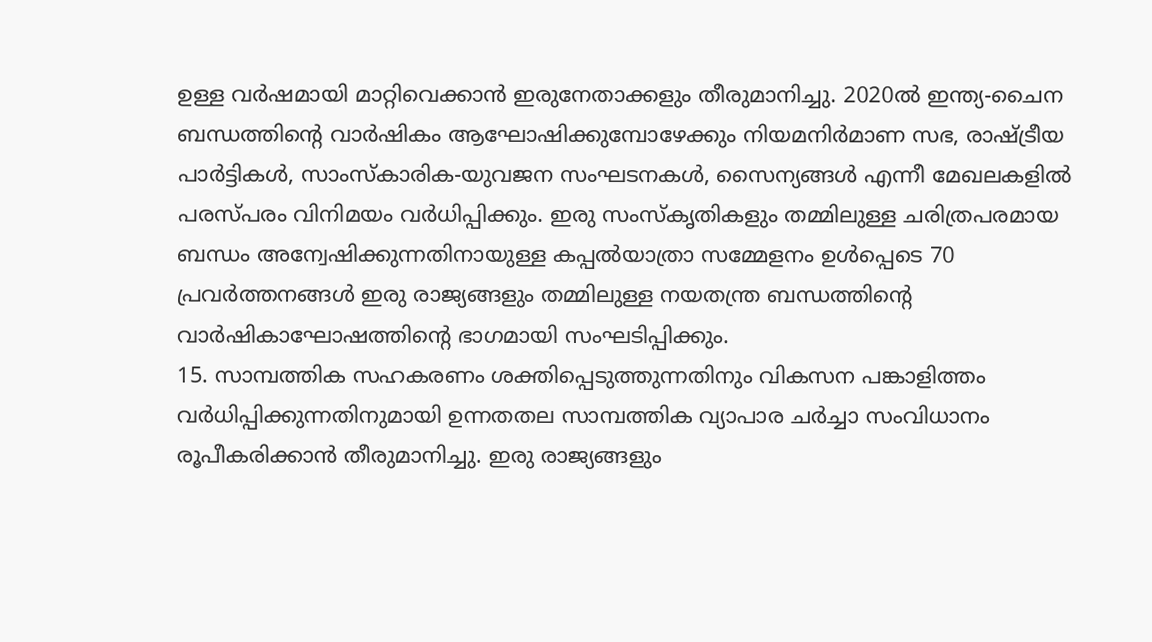ഉള്ള വര്‍ഷമായി മാറ്റിവെക്കാന്‍ ഇരുനേതാക്കളും തീരുമാനിച്ചു. 2020ല്‍ ഇന്ത്യ-ചൈന ബന്ധത്തിന്റെ വാര്‍ഷികം ആഘോഷിക്കുമ്പോഴേക്കും നിയമനിര്‍മാണ സഭ, രാഷ്ട്രീയ പാര്‍ട്ടികള്‍, സാംസ്‌കാരിക-യുവജന സംഘടനകള്‍, സൈന്യങ്ങള്‍ എന്നീ മേഖലകളില്‍ പരസ്പരം വിനിമയം വര്‍ധിപ്പിക്കും. ഇരു സംസ്‌കൃതികളും തമ്മിലുള്ള ചരിത്രപരമായ ബന്ധം അന്വേഷിക്കുന്നതിനായുള്ള കപ്പല്‍യാത്രാ സമ്മേളനം ഉള്‍പ്പെടെ 70 പ്രവര്‍ത്തനങ്ങള്‍ ഇരു രാജ്യങ്ങളും തമ്മിലുള്ള നയതന്ത്ര ബന്ധത്തിന്റെ വാര്‍ഷികാഘോഷത്തിന്റെ ഭാഗമായി സംഘടിപ്പിക്കും.
15. സാമ്പത്തിക സഹകരണം ശക്തിപ്പെടുത്തുന്നതിനും വികസന പങ്കാളിത്തം വര്‍ധിപ്പിക്കുന്നതിനുമായി ഉന്നതതല സാമ്പത്തിക വ്യാപാര ചര്‍ച്ചാ സംവിധാനം രൂപീകരിക്കാന്‍ തീരുമാനിച്ചു. ഇരു രാജ്യങ്ങളും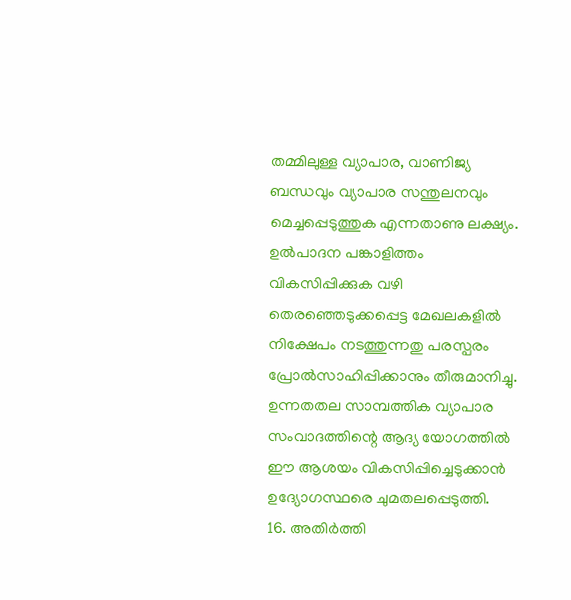തമ്മിലുള്ള വ്യാപാര, വാണിജ്യ ബന്ധവും വ്യാപാര സന്തുലനവും മെച്ചപ്പെടുത്തുക എന്നതാണു ലക്ഷ്യം. ഉല്‍പാദന പങ്കാളിത്തം വികസിപ്പിക്കുക വഴി തെരഞ്ഞെടുക്കപ്പെട്ട മേഖലകളില്‍ നിക്ഷേപം നടത്തുന്നതു പരസ്പരം പ്രോല്‍സാഹിപ്പിക്കാനും തീരുമാനിച്ചു. ഉന്നതതല സാമ്പത്തിക വ്യാപാര സംവാദത്തിന്റെ ആദ്യ യോഗത്തില്‍ ഈ ആശയം വികസിപ്പിച്ചെടുക്കാന്‍ ഉദ്യോഗസ്ഥരെ ചുമതലപ്പെടുത്തി.
16. അതിര്‍ത്തി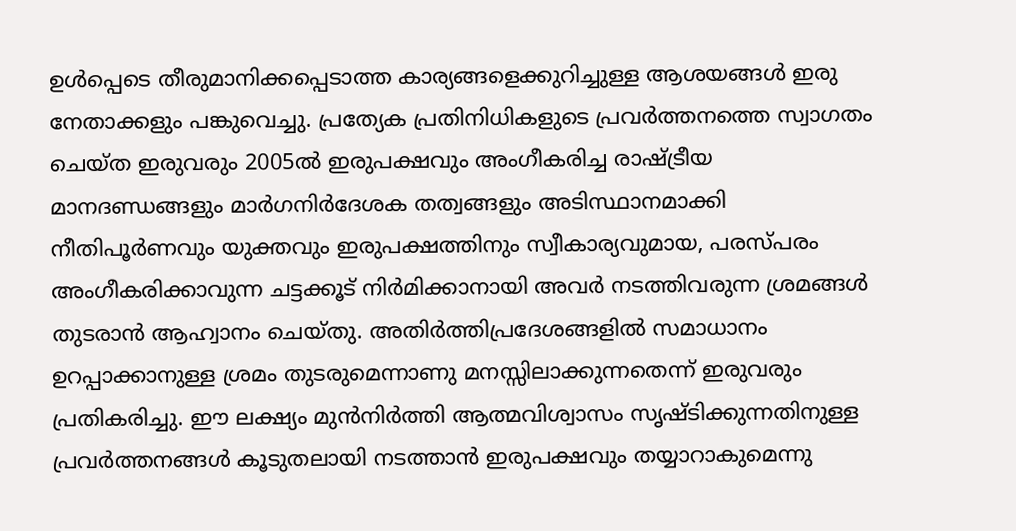ഉള്‍പ്പെടെ തീരുമാനിക്കപ്പെടാത്ത കാര്യങ്ങളെക്കുറിച്ചുള്ള ആശയങ്ങള്‍ ഇരു നേതാക്കളും പങ്കുവെച്ചു. പ്രത്യേക പ്രതിനിധികളുടെ പ്രവര്‍ത്തനത്തെ സ്വാഗതം ചെയ്ത ഇരുവരും 2005ല്‍ ഇരുപക്ഷവും അംഗീകരിച്ച രാഷ്ട്രീയ മാനദണ്ഡങ്ങളും മാര്‍ഗനിര്‍ദേശക തത്വങ്ങളും അടിസ്ഥാനമാക്കി നീതിപൂര്‍ണവും യുക്തവും ഇരുപക്ഷത്തിനും സ്വീകാര്യവുമായ, പരസ്പരം അംഗീകരിക്കാവുന്ന ചട്ടക്കൂട് നിര്‍മിക്കാനായി അവര്‍ നടത്തിവരുന്ന ശ്രമങ്ങള്‍ തുടരാന്‍ ആഹ്വാനം ചെയ്തു. അതിര്‍ത്തിപ്രദേശങ്ങളില്‍ സമാധാനം ഉറപ്പാക്കാനുള്ള ശ്രമം തുടരുമെന്നാണു മനസ്സിലാക്കുന്നതെന്ന് ഇരുവരും പ്രതികരിച്ചു. ഈ ലക്ഷ്യം മുന്‍നിര്‍ത്തി ആത്മവിശ്വാസം സൃഷ്ടിക്കുന്നതിനുള്ള പ്രവര്‍ത്തനങ്ങള്‍ കൂടുതലായി നടത്താന്‍ ഇരുപക്ഷവും തയ്യാറാകുമെന്നു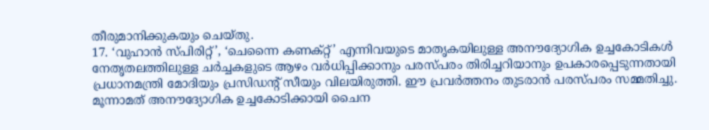തീരുമാനിക്കുകയും ചെയ്തു.
17. ‘വുഹാന്‍ സ്പിരിറ്റ്’, ‘ചെന്നൈ കണക്റ്റ്’ എന്നിവയുടെ മാതൃകയിലുള്ള അനൗദ്യോഗിക ഉച്ചകോടികള്‍ നേതൃതലത്തിലുള്ള ചര്‍ച്ചകളുടെ ആഴം വര്‍ധിപ്പിക്കാനും പരസ്പരം തിരിച്ചറിയാനും ഉപകാരപ്പെടുന്നതായി പ്രധാനമന്ത്രി മോദിയും പ്രസിഡന്റ് സീയും വിലയിരുത്തി. ഈ പ്രവര്‍ത്തനം തുടരാന്‍ പരസ്പരം സമ്മതിച്ചു. മൂന്നാമത് അനൗദ്യോഗിക ഉച്ചകോടിക്കായി ചൈന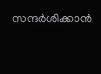സന്ദര്‍ശിക്കാന്‍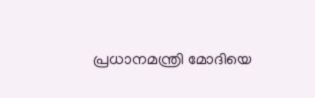പ്രധാനമന്ത്രി മോദിയെ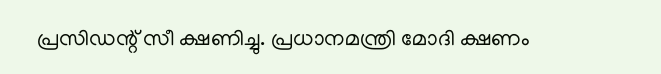പ്രസിഡന്റ് സീ ക്ഷണിച്ചു. പ്രധാനമന്ത്രി മോദി ക്ഷണം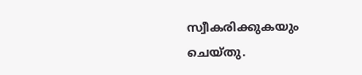സ്വീകരിക്കുകയും ചെയ്തു.